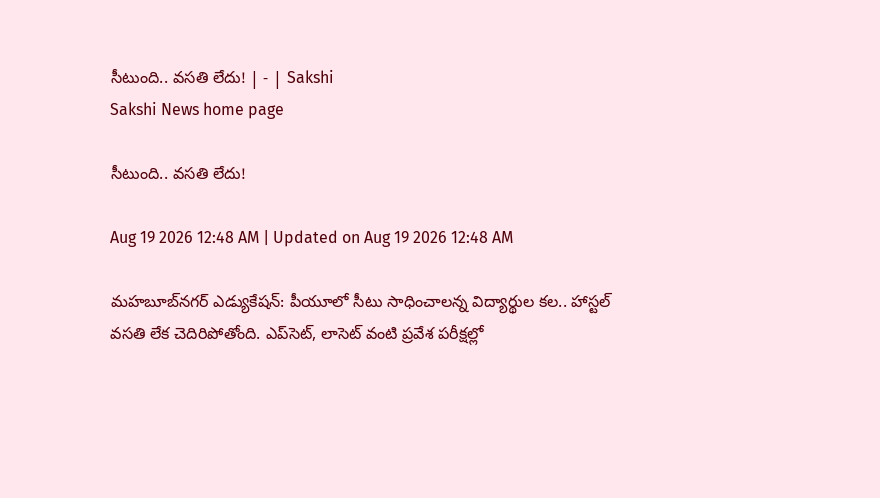సీటుంది.. వసతి లేదు! | - | Sakshi
Sakshi News home page

సీటుంది.. వసతి లేదు!

Aug 19 2026 12:48 AM | Updated on Aug 19 2026 12:48 AM

మహబూబ్‌నగర్‌ ఎడ్యుకేషన్‌: పీయూలో సీటు సాధించాలన్న విద్యార్థుల కల.. హాస్టల్‌ వసతి లేక చెదిరిపోతోంది. ఎప్‌సెట్‌, లాసెట్‌ వంటి ప్రవేశ పరీక్షల్లో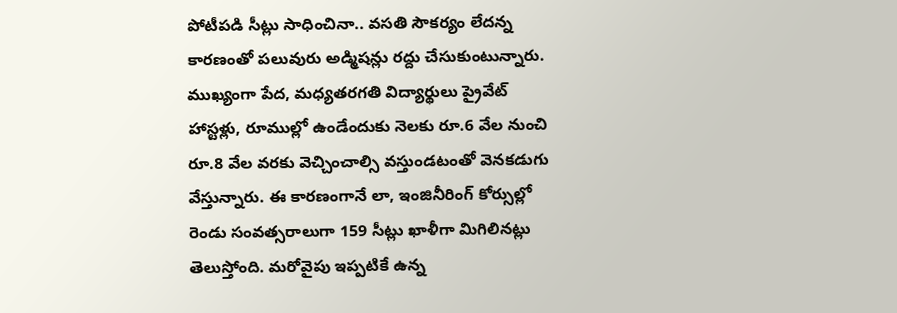పోటీపడి సీట్లు సాధించినా.. వసతి సౌకర్యం లేదన్న కారణంతో పలువురు అడ్మిషన్లు రద్దు చేసుకుంటున్నారు. ముఖ్యంగా పేద, మధ్యతరగతి విద్యార్థులు ప్రైవేట్‌ హాస్టళ్లు, రూముల్లో ఉండేందుకు నెలకు రూ.6 వేల నుంచి రూ.8 వేల వరకు వెచ్చించాల్సి వస్తుండటంతో వెనకడుగు వేస్తున్నారు. ఈ కారణంగానే లా, ఇంజినీరింగ్‌ కోర్సుల్లో రెండు సంవత్సరాలుగా 159 సీట్లు ఖాళీగా మిగిలినట్లు తెలుస్తోంది. మరోవైపు ఇప్పటికే ఉన్న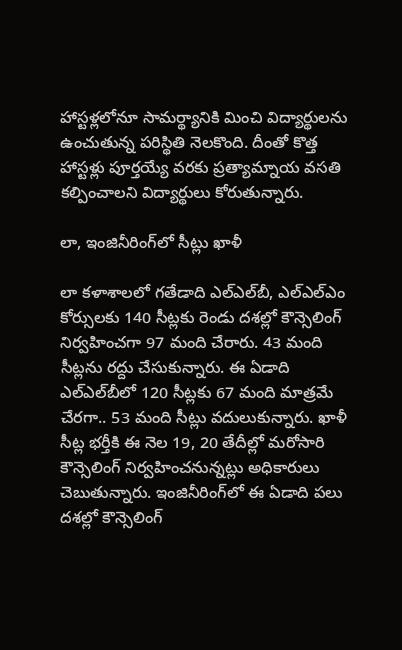హాస్టళ్లలోనూ సామర్థ్యానికి మించి విద్యార్థులను ఉంచుతున్న పరిస్థితి నెలకొంది. దీంతో కొత్త హాస్టళ్లు పూర్తయ్యే వరకు ప్రత్యామ్నాయ వసతి కల్పించాలని విద్యార్థులు కోరుతున్నారు.

లా, ఇంజినీరింగ్‌లో సీట్లు ఖాళీ

లా కళాశాలలో గతేడాది ఎల్‌ఎల్‌బీ, ఎల్‌ఎల్‌ఎం కోర్సులకు 140 సీట్లకు రెండు దశల్లో కౌన్సెలింగ్‌ నిర్వహించగా 97 మంది చేరారు. 43 మంది సీట్లను రద్దు చేసుకున్నారు. ఈ ఏడాది ఎల్‌ఎల్‌బీలో 120 సీట్లకు 67 మంది మాత్రమే చేరగా.. 53 మంది సీట్లు వదులుకున్నారు. ఖాళీ సీట్ల భర్తీకి ఈ నెల 19, 20 తేదీల్లో మరోసారి కౌన్సెలింగ్‌ నిర్వహించనున్నట్లు అధికారులు చెబుతున్నారు. ఇంజినీరింగ్‌లో ఈ ఏడాది పలు దశల్లో కౌన్సెలింగ్‌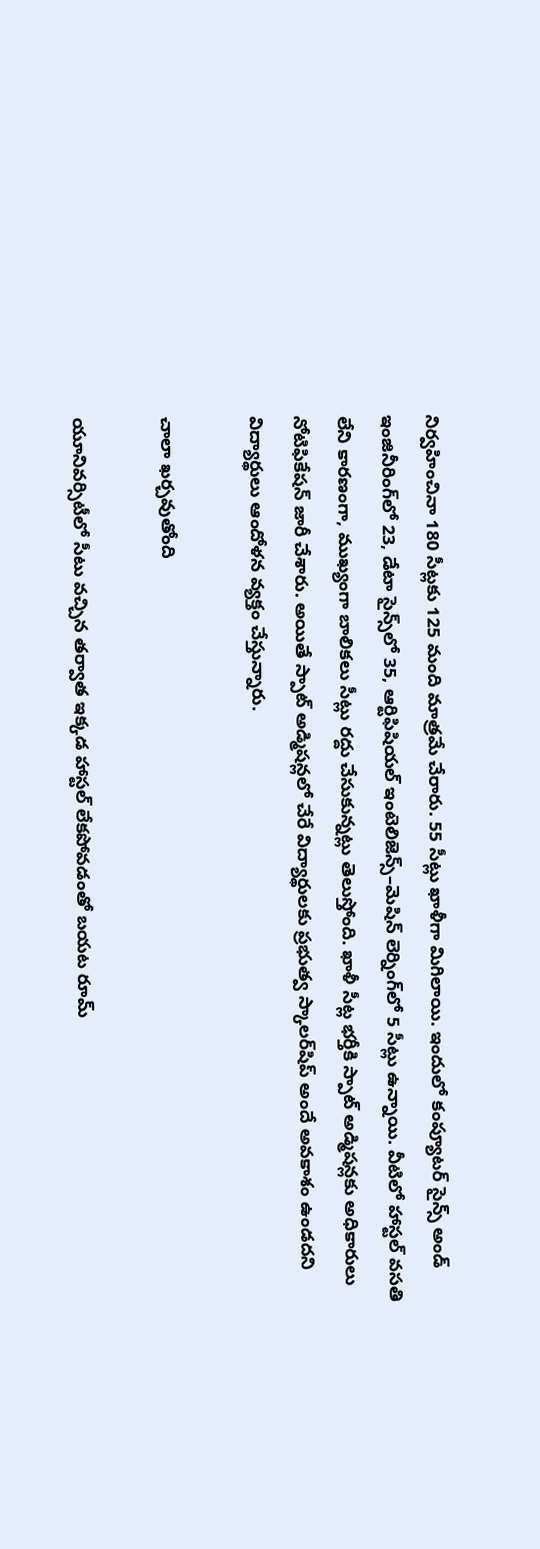నిర్వహించినా 180 సీట్లకు 125 మంది మాత్రమే చేరారు. 55 సీట్లు ఖాళీగా మిగిలాయి. ఇందులో కంప్యూటర్‌ సైన్స్‌ అండ్‌ ఇంజినీరింగ్‌లో 23, డేటా సైన్స్‌లో 35, ఆర్టిఫిషియల్‌ ఇంటెలిజెన్స్‌–మెషిన్‌ లెర్నింగ్‌లో 5 సీట్లు ఉన్నాయి. వీటిలో హాస్టల్‌ వసతి లేని కారణంగా, ముఖ్యంగా బాలికలు సీట్లు రద్దు చేసుకున్నట్లు తెలుస్తోంది. ఖాళీ సీట్ల భర్తీకి స్పాట్‌ అడ్మిషన్లకు అధికారులు నోటిఫికేషన్‌ జారీ చేశారు. అయితే స్పాట్‌ అడ్మిషన్లలో చేరే విద్యార్థులకు ప్రభుత్వ స్కాలర్‌షిప్‌ అందే అవకాశం ఉండదని విద్యార్థులు ఆందోళన వ్యక్తం చేస్తున్నారు.

చాలా ఖర్చవుతోంది

యూనివర్సిటీలో సీటు వచ్చిన తర్వాత ఇక్కడ హాస్టల్‌ లేకపోవడంతో బయట రూమ్‌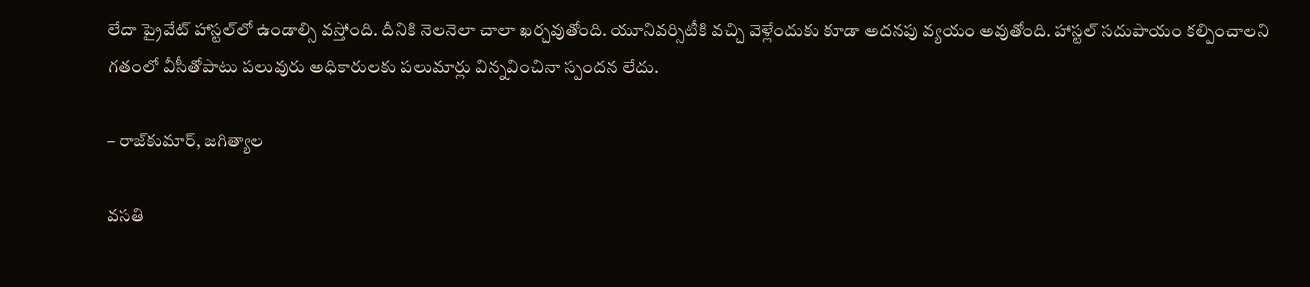లేదా ప్రైవేట్‌ హాస్టల్‌లో ఉండాల్సి వస్తోంది. దీనికి నెలనెలా చాలా ఖర్చవుతోంది. యూనివర్సిటీకి వచ్చి వెళ్లేందుకు కూడా అదనపు వ్యయం అవుతోంది. హాస్టల్‌ సదుపాయం కల్పించాలని గతంలో వీసీతోపాటు పలువురు అధికారులకు పలుమార్లు విన్నవించినా స్పందన లేదు.

– రాజ్‌కుమార్‌, జగిత్యాల

వసతి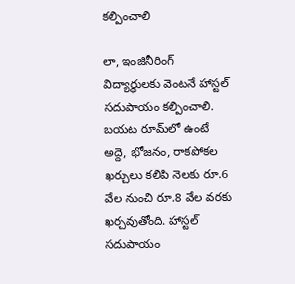కల్పించాలి

లా, ఇంజినీరింగ్‌ విద్యార్థులకు వెంటనే హాస్టల్‌ సదుపాయం కల్పించాలి. బయట రూమ్‌లో ఉంటే అద్దె, భోజనం, రాకపోకల ఖర్చులు కలిపి నెలకు రూ.6 వేల నుంచి రూ.8 వేల వరకు ఖర్చవుతోంది. హాస్టల్‌ సదుపాయం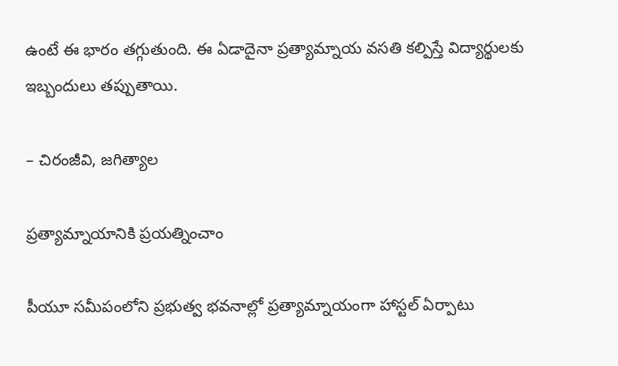ఉంటే ఈ భారం తగ్గుతుంది. ఈ ఏడాదైనా ప్రత్యామ్నాయ వసతి కల్పిస్తే విద్యార్థులకు ఇబ్బందులు తప్పుతాయి.

– చిరంజీవి, జగిత్యాల

ప్రత్యామ్నాయానికి ప్రయత్నించాం

పీయూ సమీపంలోని ప్రభుత్వ భవనాల్లో ప్రత్యామ్నాయంగా హాస్టల్‌ ఏర్పాటు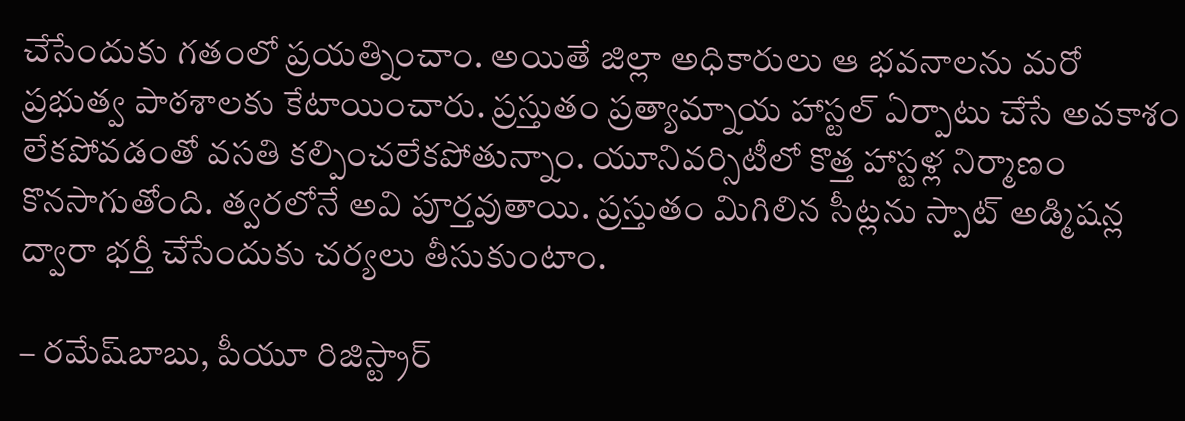చేసేందుకు గతంలో ప్రయత్నించాం. అయితే జిల్లా అధికారులు ఆ భవనాలను మరో ప్రభుత్వ పాఠశాలకు కేటాయించారు. ప్రస్తుతం ప్రత్యామ్నాయ హాస్టల్‌ ఏర్పాటు చేసే అవకాశం లేకపోవడంతో వసతి కల్పించలేకపోతున్నాం. యూనివర్సిటీలో కొత్త హాస్టళ్ల నిర్మాణం కొనసాగుతోంది. త్వరలోనే అవి పూర్తవుతాయి. ప్రస్తుతం మిగిలిన సీట్లను స్పాట్‌ అడ్మిషన్ల ద్వారా భర్తీ చేసేందుకు చర్యలు తీసుకుంటాం.

– రమేష్‌బాబు, పీయూ రిజిస్ట్రార్‌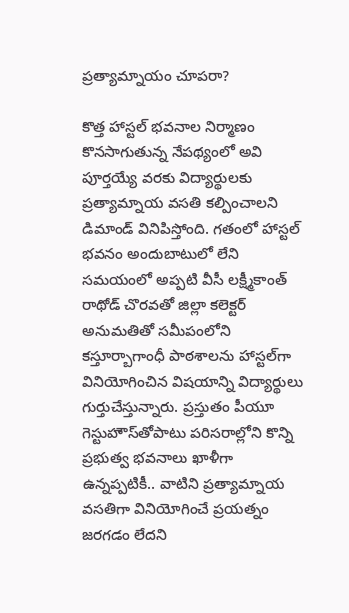ప్రత్యామ్నాయం చూపరా?

కొత్త హాస్టల్‌ భవనాల నిర్మాణం కొనసాగుతున్న నేపథ్యంలో అవి పూర్తయ్యే వరకు విద్యార్థులకు ప్రత్యామ్నాయ వసతి కల్పించాలని డిమాండ్‌ వినిపిస్తోంది. గతంలో హాస్టల్‌ భవనం అందుబాటులో లేని సమయంలో అప్పటి వీసీ లక్ష్మీకాంత్‌ రాథోడ్‌ చొరవతో జిల్లా కలెక్టర్‌ అనుమతితో సమీపంలోని కస్తూర్బాగాంధీ పాఠశాలను హాస్టల్‌గా వినియోగించిన విషయాన్ని విద్యార్థులు గుర్తుచేస్తున్నారు. ప్రస్తుతం పీయూ గెస్టుహౌస్‌తోపాటు పరిసరాల్లోని కొన్ని ప్రభుత్వ భవనాలు ఖాళీగా ఉన్నప్పటికీ.. వాటిని ప్రత్యామ్నాయ వసతిగా వినియోగించే ప్రయత్నం జరగడం లేదని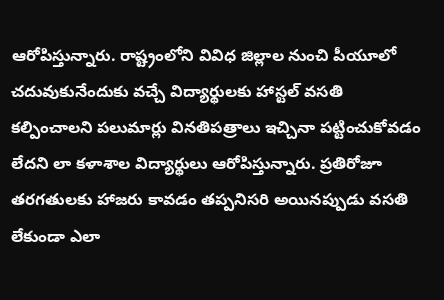ఆరోపిస్తున్నారు. రాష్ట్రంలోని వివిధ జిల్లాల నుంచి పీయూలో చదువుకునేందుకు వచ్చే విద్యార్థులకు హాస్టల్‌ వసతి కల్పించాలని పలుమార్లు వినతిపత్రాలు ఇచ్చినా పట్టించుకోవడం లేదని లా కళాశాల విద్యార్థులు ఆరోపిస్తున్నారు. ప్రతిరోజూ తరగతులకు హాజరు కావడం తప్పనిసరి అయినప్పుడు వసతి లేకుండా ఎలా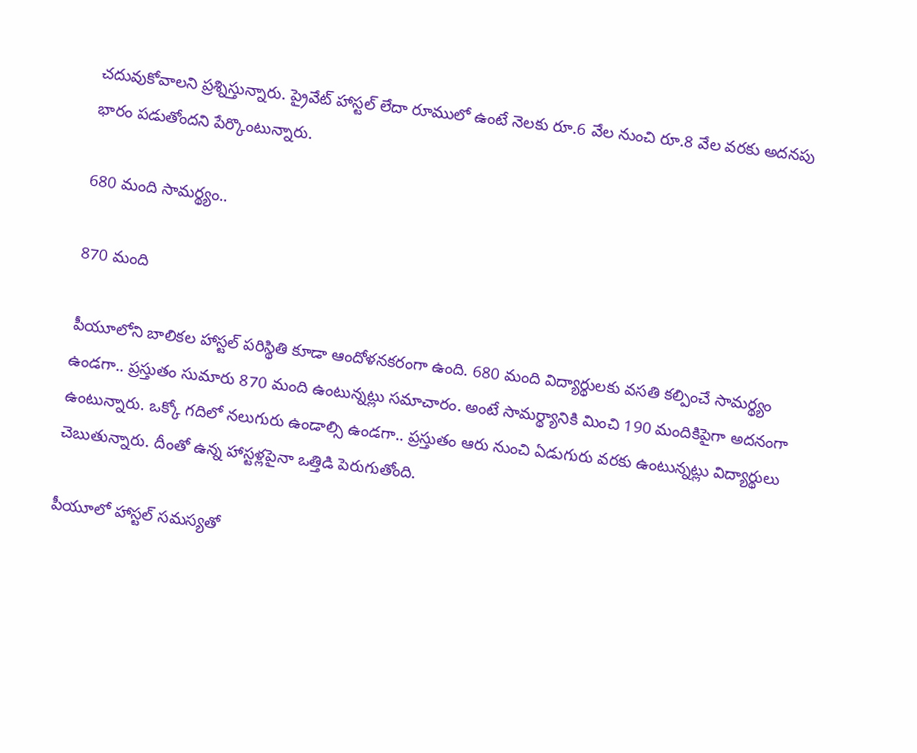చదువుకోవాలని ప్రశ్నిస్తున్నారు. ప్రైవేట్‌ హాస్టల్‌ లేదా రూములో ఉంటే నెలకు రూ.6 వేల నుంచి రూ.8 వేల వరకు అదనపు భారం పడుతోందని పేర్కొంటున్నారు.

680 మంది సామర్థ్యం..

870 మంది

పీయూలోని బాలికల హాస్టల్‌ పరిస్థితి కూడా ఆందోళనకరంగా ఉంది. 680 మంది విద్యార్థులకు వసతి కల్పించే సామర్థ్యం ఉండగా.. ప్రస్తుతం సుమారు 870 మంది ఉంటున్నట్లు సమాచారం. అంటే సామర్థ్యానికి మించి 190 మందికిపైగా అదనంగా ఉంటున్నారు. ఒక్కో గదిలో నలుగురు ఉండాల్సి ఉండగా.. ప్రస్తుతం ఆరు నుంచి ఏడుగురు వరకు ఉంటున్నట్లు విద్యార్థులు చెబుతున్నారు. దీంతో ఉన్న హాస్టళ్లపైనా ఒత్తిడి పెరుగుతోంది.

పీయూలో హాస్టల్‌ సమస్యతో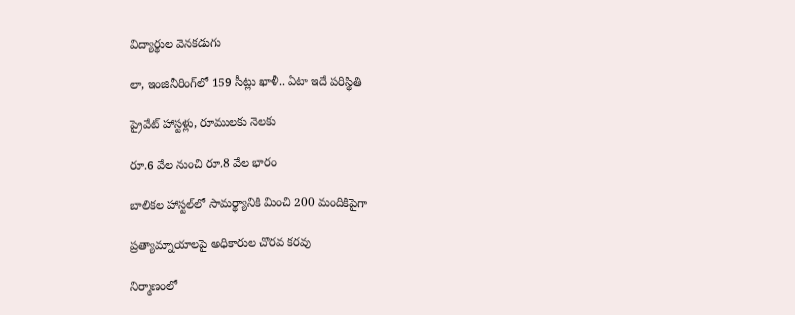విద్యార్థుల వెనకడుగు

లా, ఇంజినీరింగ్‌లో 159 సీట్లు ఖాళీ.. ఏటా ఇదే పరిస్థితి

ప్రైవేట్‌ హాస్టళ్లు, రూములకు నెలకు

రూ.6 వేల నుంచి రూ.8 వేల భారం

బాలికల హాస్టల్‌లో సామర్థ్యానికి మించి 200 మందికిపైగా

ప్రత్యామ్నాయాలపై అధికారుల చొరవ కరవు

నిర్మాణంలో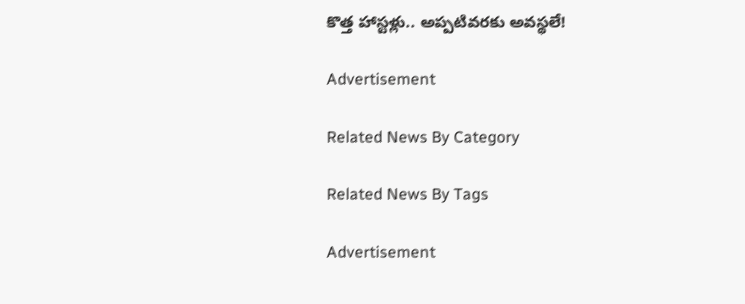కొత్త హాస్టళ్లు.. అప్పటివరకు అవస్థలే!

Advertisement

Related News By Category

Related News By Tags

Advertisement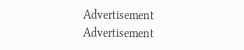Advertisement
Advertisement